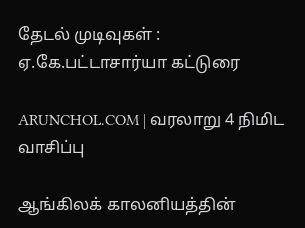தேடல் முடிவுகள் : ஏ.கே.பட்டாசார்யா கட்டுரை

ARUNCHOL.COM | வரலாறு 4 நிமிட வாசிப்பு

ஆங்கிலக் காலனியத்தின்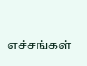எச்சங்கள்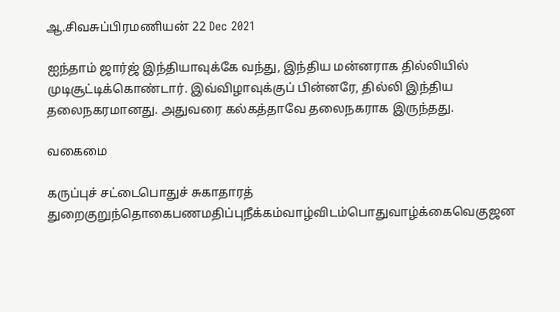ஆ.சிவசுப்பிரமணியன் 22 Dec 2021

ஐந்தாம் ஜார்ஜ் இந்தியாவுக்கே வந்து, இந்திய மன்னராக தில்லியில் முடிசூட்டிக்கொண்டார். இவ்விழாவுக்குப் பின்னரே, தில்லி இந்திய தலைநகரமானது. அதுவரை கல்கத்தாவே தலைநகராக இருந்தது.

வகைமை

கருப்புச் சட்டைபொதுச் சுகாதாரத் துறைகுறுந்தொகைபணமதிப்புநீக்கம்வாழ்விடம்பொதுவாழ்க்கைவெகுஜன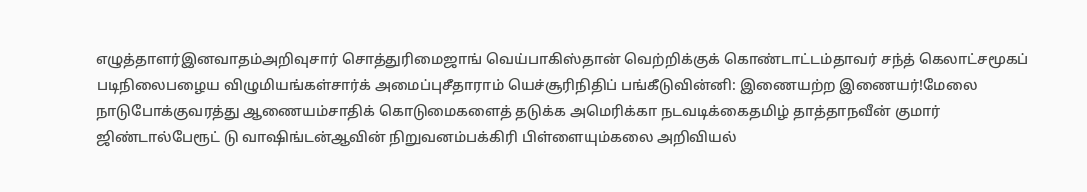எழுத்தாளர்இனவாதம்அறிவுசார் சொத்துரிமைஜாங் வெய்பாகிஸ்தான் வெற்றிக்குக் கொண்டாட்டம்தாவர் சந்த் கெலாட்சமூகப் படிநிலைபழைய விழுமியங்கள்சார்க் அமைப்புசீதாராம் யெச்சூரிநிதிப் பங்கீடுவின்னி: இணையற்ற இணையர்!மேலை நாடுபோக்குவரத்து ஆணையம்சாதிக் கொடுமைகளைத் தடுக்க அமெரிக்கா நடவடிக்கைதமிழ் தாத்தாநவீன் குமார் ஜிண்டால்பேரூட் டு வாஷிங்டன்ஆவின் நிறுவனம்பக்கிரி பிள்ளையும்கலை அறிவியல்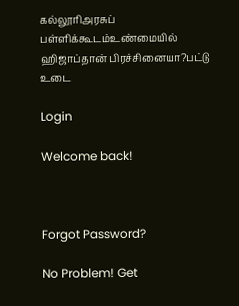கல்லூரிஅரசுப் பள்ளிக்கூடம்உண்மையில் ஹிஜாப்தான் பிரச்சினையா?பட்டு உடை

Login

Welcome back!



Forgot Password?

No Problem! Get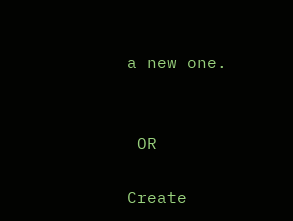a new one.


 OR

Create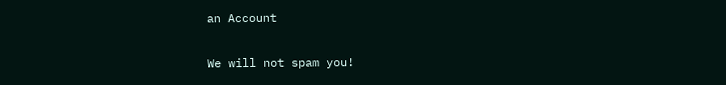an Account

We will not spam you!